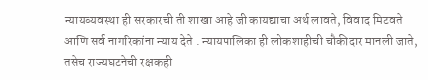न्यायव्यवस्था ही सरकारची ती शाखा आहे जी कायद्याचा अर्थ लावते, विवाद मिटवते आणि सर्व नागरिकांना न्याय देते . न्यायपालिका ही लोकशाहीची चौकीदार मानली जाते, तसेच राज्यघटनेची रक्षकही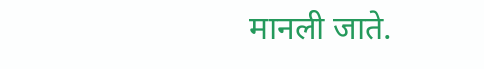मानली जाते.